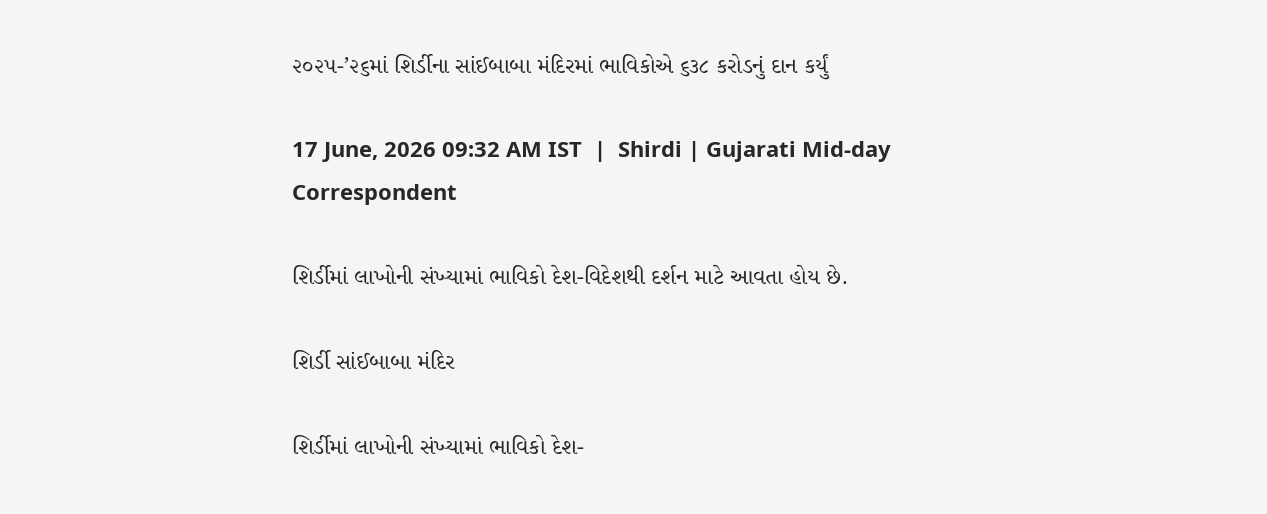૨૦૨૫-’૨૬માં શિર્ડીના સાંઈબાબા મંદિરમાં ભાવિકોએ ૬૩૮ કરોડનું દાન કર્યું

17 June, 2026 09:32 AM IST  |  Shirdi | Gujarati Mid-day Correspondent

શિર્ડીમાં લાખોની સંખ્યામાં ભાવિકો દેશ-વિદેશથી દર્શન માટે આવતા હોય છે.

શિર્ડી સાંઈબાબા મંદિર

શિર્ડીમાં લાખોની સંખ્યામાં ભાવિકો દેશ-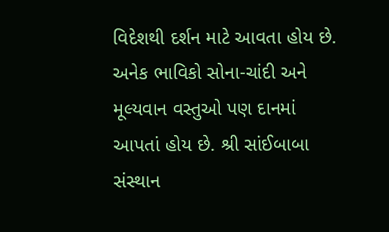વિદેશથી દર્શન માટે આવતા હોય છે. અનેક ભાવિકો સોના-ચાંદી અને મૂલ્યવાન વસ્તુઓ પણ દાનમાં આપતાં હોય છે. શ્રી સાંઈબાબા સંસ્થાન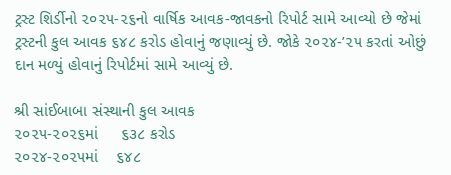ટ્રસ્ટ શિર્ડીનો ૨૦૨૫-૨૬નો વાર્ષિક આવક-જાવકનો રિપોર્ટ સામે આવ્યો છે જેમાં ટ્રસ્ટની કુલ આવક ૬૪૮ કરોડ હોવાનું જણાવ્યું છે. જોકે ૨૦૨૪-’૨૫ કરતાં ઓછું દાન મળ્યું હોવાનું રિપોર્ટમાં સામે આવ્યું છે.

શ્રી સાંઈબાબા સંસ્થાની કુલ આવક
૨૦૨૫-૨૦૨૬માં     ૬૩૮ કરોડ
૨૦૨૪-૨૦૨૫માં    ૬૪૮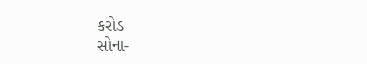કરોડ
સોના-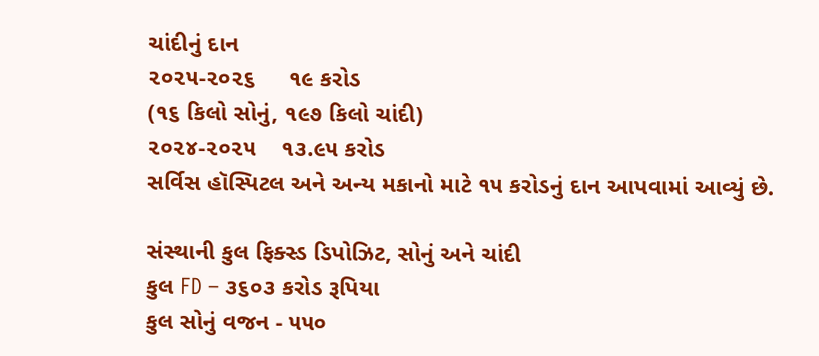ચાંદીનું દાન
૨૦૨૫-૨૦૨૬     ૧૯ કરોડ
(૧૬ કિલો સોનું, ૧૯૭ કિલો ચાંદી)
૨૦૨૪-૨૦૨૫    ૧૩.૯૫ કરોડ
સર્વિસ હૉસ્પિટલ અને અન્ય મકાનો માટે ૧૫ કરોડનું દાન આપવામાં આવ્યું છે.

સંસ્થાની કુલ ફિક્સ્ડ ડિપોઝિટ, સોનું અને ચાંદી
કુલ FD – ૩૬૦૩ કરોડ રૂપિયા
કુલ સોનું વજન - ૫૫૦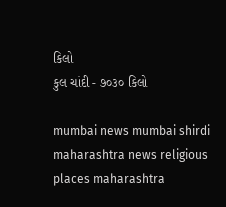કિલો
કુલ ચાંદી - ૭૦૩૦ કિલો

mumbai news mumbai shirdi maharashtra news religious places maharashtra